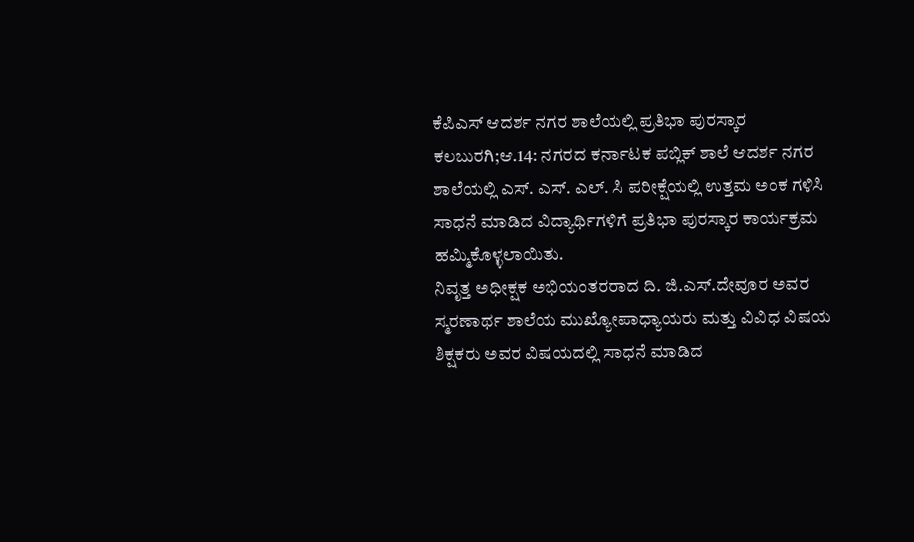ಕೆಪಿಎಸ್ ಆದರ್ಶ ನಗರ ಶಾಲೆಯಲ್ಲಿ ಪ್ರತಿಭಾ ಪುರಸ್ಕಾರ
ಕಲಬುರಗಿ;ಆ.14: ನಗರದ ಕರ್ನಾಟಕ ಪಬ್ಲಿಕ್ ಶಾಲೆ ಆದರ್ಶ ನಗರ ಶಾಲೆಯಲ್ಲಿ ಎಸ್. ಎಸ್. ಎಲ್. ಸಿ ಪರೀಕ್ಷೆಯಲ್ಲಿ ಉತ್ತಮ ಅಂಕ ಗಳಿಸಿ ಸಾಧನೆ ಮಾಡಿದ ವಿದ್ಯಾರ್ಥಿಗಳಿಗೆ ಪ್ರತಿಭಾ ಪುರಸ್ಕಾರ ಕಾರ್ಯಕ್ರಮ ಹಮ್ಮಿಕೊಳ್ಳಲಾಯಿತು.
ನಿವೃತ್ತ ಅಧೀಕ್ಷಕ ಅಭಿಯಂತರರಾದ ದಿ. ಜಿ.ಎಸ್.ದೇವೂರ ಅವರ ಸ್ಮರಣಾರ್ಥ ಶಾಲೆಯ ಮುಖ್ಯೋಪಾಧ್ಯಾಯರು ಮತ್ತು ವಿವಿಧ ವಿಷಯ ಶಿಕ್ಷಕರು ಅವರ ವಿಷಯದಲ್ಲಿ ಸಾಧನೆ ಮಾಡಿದ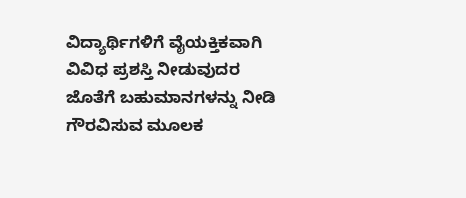ವಿದ್ಯಾರ್ಥಿಗಳಿಗೆ ವೈಯಕ್ತಿಕವಾಗಿ ವಿವಿಧ ಪ್ರಶಸ್ತಿ ನೀಡುವುದರ ಜೊತೆಗೆ ಬಹುಮಾನಗಳನ್ನು ನೀಡಿ ಗೌರವಿಸುವ ಮೂಲಕ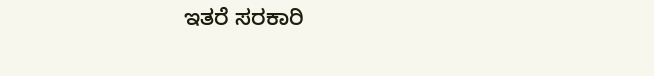ಇತರೆ ಸರಕಾರಿ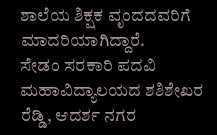ಶಾಲೆಯ ಶಿಕ್ಷಕ ವೃಂದದವರಿಗೆ ಮಾದರಿಯಾಗಿದ್ದಾರೆ.
ಸೇಡಂ ಸರಕಾರಿ ಪದವಿ ಮಹಾವಿದ್ಯಾಲಯದ ಶಶಿಶೇಖರ ರೆಡ್ಡಿ, ಆದರ್ಶ ನಗರ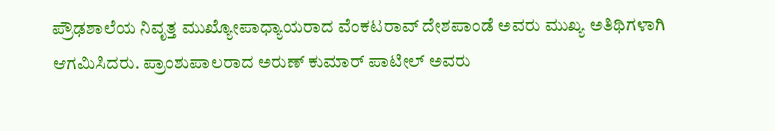ಪ್ರೌಢಶಾಲೆಯ ನಿವೃತ್ತ ಮುಖ್ಯೋಪಾಧ್ಯಾಯರಾದ ವೆಂಕಟರಾವ್ ದೇಶಪಾಂಡೆ ಅವರು ಮುಖ್ಯ ಅತಿಥಿಗಳಾಗಿ ಆಗಮಿಸಿದರು. ಪ್ರಾಂಶುಪಾಲರಾದ ಅರುಣ್ ಕುಮಾರ್ ಪಾಟೀಲ್ ಅವರು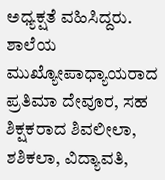ಅಧ್ಯಕ್ಷತೆ ವಹಿಸಿದ್ದರು.
ಶಾಲೆಯ ಮುಖ್ಯೋಪಾಧ್ಯಾಯರಾದ ಪ್ರತಿಮಾ ದೇವೂರ, ಸಹ ಶಿಕ್ಷಕರಾದ ಶಿವಲೀಲಾ, ಶಶಿಕಲಾ, ವಿದ್ಯಾವತಿ,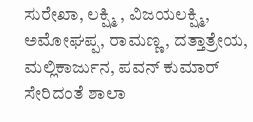ಸುರೇಖಾ, ಲಕ್ಷ್ಮಿ , ವಿಜಯಲಕ್ಷ್ಮಿ, ಅಮೋಘಪ್ಪ, ರಾಮಣ್ಣ, ದತ್ತಾತ್ರೇಯ, ಮಲ್ಲಿಕಾರ್ಜುನ, ಪವನ್ ಕುಮಾರ್ ಸೇರಿದಂತೆ ಶಾಲಾ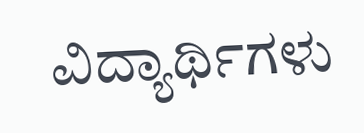ವಿದ್ಯಾರ್ಥಿಗಳು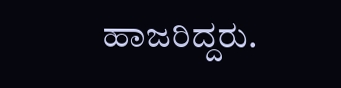ಹಾಜರಿದ್ದರು.